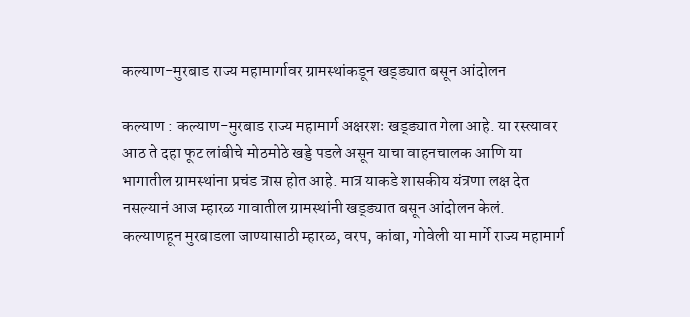कल्याण-मुरबाड राज्य महामार्गावर ग्रामस्थांकडून खड्ड्यात बसून आंदोलन

कल्याण : कल्याण-मुरबाड राज्य महामार्ग अक्षरशः खड्ड्यात गेला आहे. या रस्त्यावर आठ ते दहा फूट लांबीचे मोठमोठे खड्डे पडले असून याचा वाहनचालक आणि या भागातील ग्रामस्थांना प्रचंड त्रास होत आहे. मात्र याकडे शासकीय यंत्रणा लक्ष देत नसल्यानं आज म्हारळ गावातील ग्रामस्थांनी खड्ड्यात बसून आंदोलन केलं.
कल्याणहून मुरबाडला जाण्यासाठी म्हारळ, वरप, कांबा, गोवेली या मार्गे राज्य महामार्ग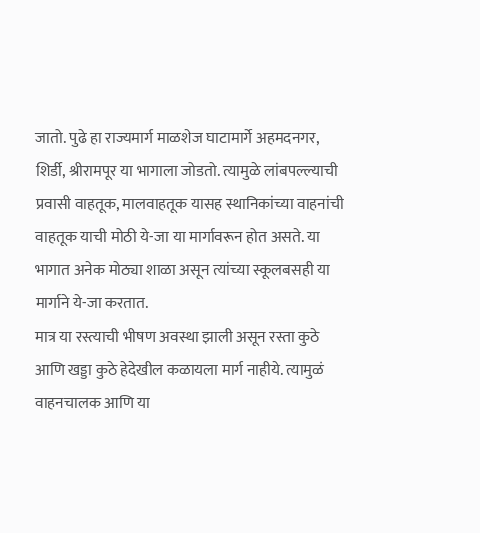जातो. पुढे हा राज्यमार्ग माळशेज घाटामार्गे अहमदनगर, शिर्डी, श्रीरामपूर या भागाला जोडतो. त्यामुळे लांबपल्ल्याची प्रवासी वाहतूक, मालवाहतूक यासह स्थानिकांच्या वाहनांची वाहतूक याची मोठी ये-जा या मार्गावरून होत असते. या भागात अनेक मोठ्या शाळा असून त्यांच्या स्कूलबसही या मार्गाने ये-जा करतात.
मात्र या रस्त्याची भीषण अवस्था झाली असून रस्ता कुठे आणि खड्डा कुठे हेदेखील कळायला मार्ग नाहीये. त्यामुळं वाहनचालक आणि या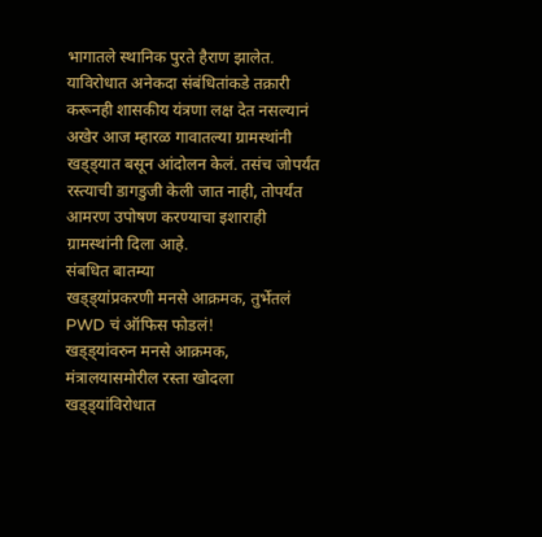भागातले स्थानिक पुरते हैराण झालेत.
याविरोधात अनेकदा संबंधितांकडे तक्रारी करूनही शासकीय यंत्रणा लक्ष देत नसल्यानं अखेर आज म्हारळ गावातल्या ग्रामस्थांनी खड्ड्यात बसून आंदोलन केलं. तसंच जोपर्यंत रस्त्याची डागडुजी केली जात नाही, तोपर्यंत आमरण उपोषण करण्याचा इशाराही ग्रामस्थांनी दिला आहे.
संबधित बातम्या
खड्ड्यांप्रकरणी मनसे आक्रमक, तुर्भेतलं PWD चं ऑफिस फोडलं!
खड्ड्यांवरुन मनसे आक्रमक, मंत्रालयासमोरील रस्ता खोदला
खड्ड्यांविरोधात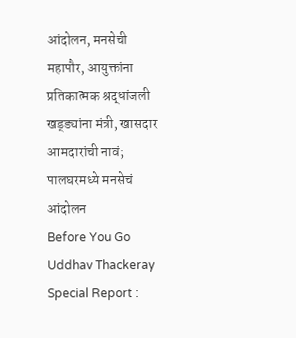आंदोलन, मनसेची महापौर, आयुक्तांना प्रतिकात्मक श्रद्धांजली
खड्ड्यांना मंत्री, खासदार आमदारांची नावं; पालघरमध्ये मनसेचं आंदोलन
Before You Go
Uddhav Thackeray Special Report :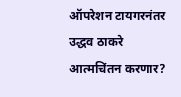ऑपरेशन टायगरनंतर उद्धव ठाकरे आत्मचिंतन करणार?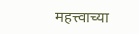महत्त्वाच्या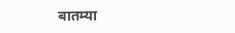बातम्या